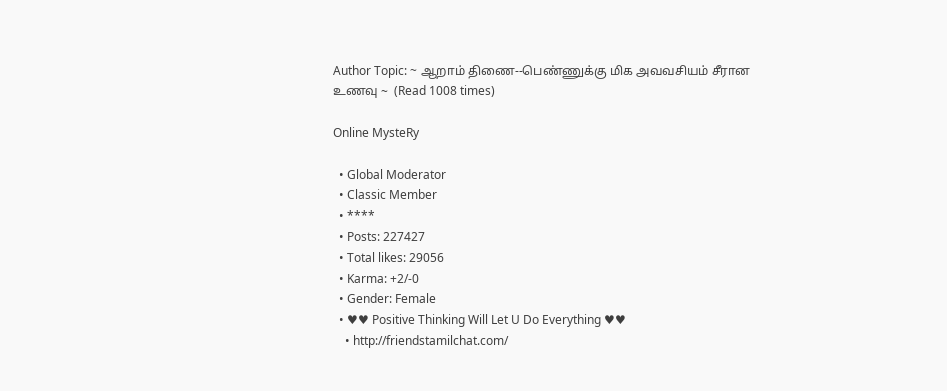Author Topic: ~ ஆறாம் திணை--பெண்ணுக்கு மிக அவவசியம் சீரான உணவு ~  (Read 1008 times)

Online MysteRy

  • Global Moderator
  • Classic Member
  • ****
  • Posts: 227427
  • Total likes: 29056
  • Karma: +2/-0
  • Gender: Female
  • ♥♥ Positive Thinking Will Let U Do Everything ♥♥
    • http://friendstamilchat.com/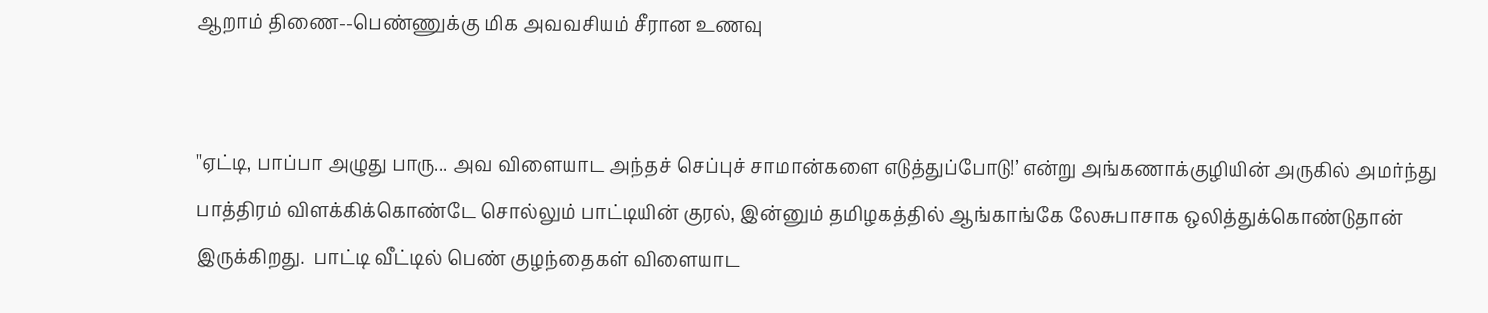ஆறாம் திணை--பெண்ணுக்கு மிக அவவசியம் சீரான உணவு


''ஏட்டி, பாப்பா அழுது பாரு... அவ விளையாட அந்தச் செப்புச் சாமான்களை எடுத்துப்போடு!’ என்று அங்கணாக்குழியின் அருகில் அமர்ந்து பாத்திரம் விளக்கிக்கொண்டே சொல்லும் பாட்டியின் குரல், இன்னும் தமிழகத்தில் ஆங்காங்கே லேசுபாசாக ஒலித்துக்கொண்டுதான் இருக்கிறது.  பாட்டி வீட்டில் பெண் குழந்தைகள் விளையாட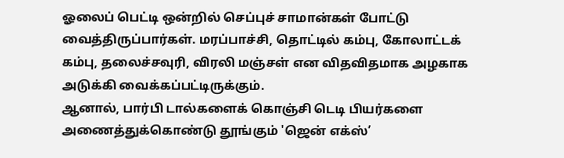ஓலைப் பெட்டி ஒன்றில் செப்புச் சாமான்கள் போட்டு வைத்திருப்பார்கள். மரப்பாச்சி, தொட்டில் கம்பு, கோலாட்டக் கம்பு, தலைச்சவுரி, விரலி மஞ்சள் என விதவிதமாக அழகாக அடுக்கி வைக்கப்பட்டிருக்கும்.
ஆனால், பார்பி டால்களைக் கொஞ்சி டெடி பியர்களை அணைத்துக்கொண்டு தூங்கும் 'ஜென் எக்ஸ்’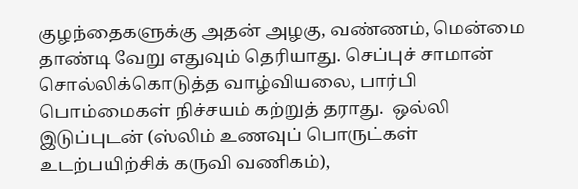குழந்தைகளுக்கு அதன் அழகு, வண்ணம், மென்மை தாண்டி வேறு எதுவும் தெரியாது. செப்புச் சாமான் சொல்லிக்கொடுத்த வாழ்வியலை, பார்பி பொம்மைகள் நிச்சயம் கற்றுத் தராது.  ஒல்லி இடுப்புடன் (ஸ்லிம் உணவுப் பொருட்கள் உடற்பயிற்சிக் கருவி வணிகம்),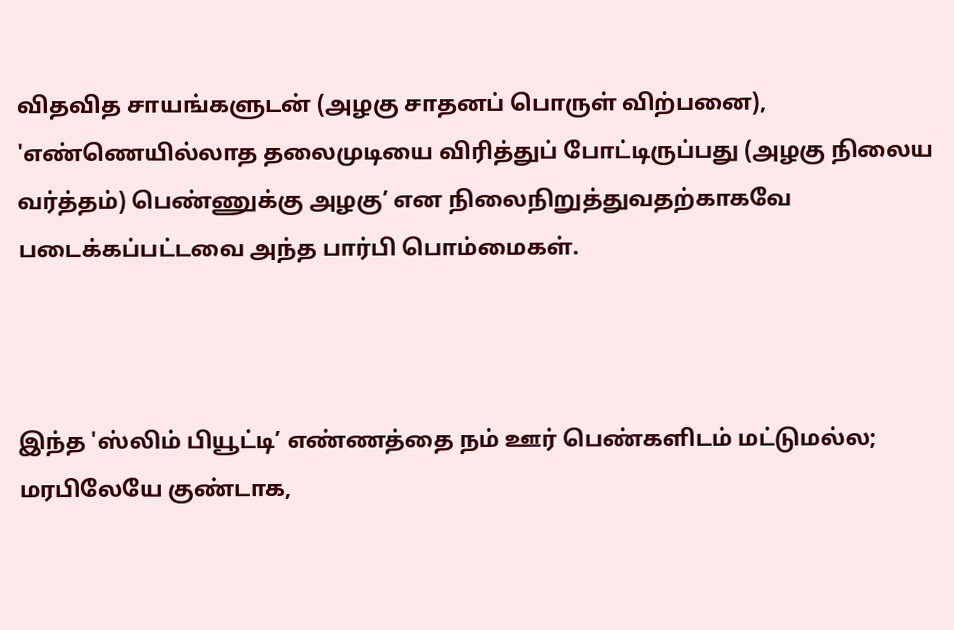விதவித சாயங்களுடன் (அழகு சாதனப் பொருள் விற்பனை), 'எண்ணெயில்லாத தலைமுடியை விரித்துப் போட்டிருப்பது (அழகு நிலைய வர்த்தம்) பெண்ணுக்கு அழகு’ என நிலைநிறுத்துவதற்காகவே படைக்கப்பட்டவை அந்த பார்பி பொம்மைகள்.



இந்த 'ஸ்லிம் பியூட்டி’ எண்ணத்தை நம் ஊர் பெண்களிடம் மட்டுமல்ல; மரபிலேயே குண்டாக,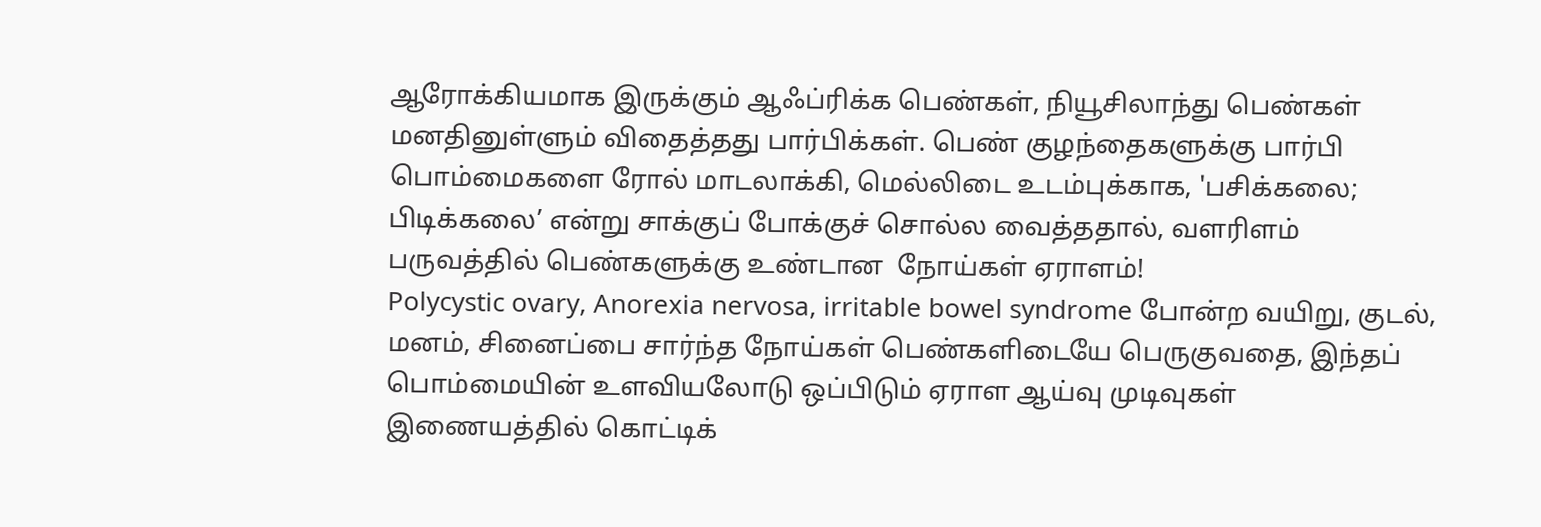ஆரோக்கியமாக இருக்கும் ஆஃப்ரிக்க பெண்கள், நியூசிலாந்து பெண்கள் மனதினுள்ளும் விதைத்தது பார்பிக்கள். பெண் குழந்தைகளுக்கு பார்பி பொம்மைகளை ரோல் மாடலாக்கி, மெல்லிடை உடம்புக்காக, 'பசிக்கலை; பிடிக்கலை’ என்று சாக்குப் போக்குச் சொல்ல வைத்ததால், வளரிளம் பருவத்தில் பெண்களுக்கு உண்டான  நோய்கள் ஏராளம்!
Polycystic ovary, Anorexia nervosa, irritable bowel syndrome போன்ற வயிறு, குடல், மனம், சினைப்பை சார்ந்த நோய்கள் பெண்களிடையே பெருகுவதை, இந்தப் பொம்மையின் உளவியலோடு ஒப்பிடும் ஏராள ஆய்வு முடிவுகள் இணையத்தில் கொட்டிக்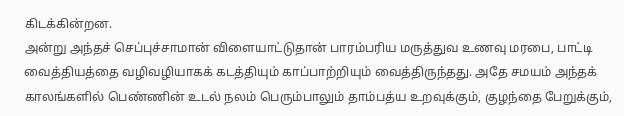கிடக்கின்றன.
அன்று அந்தச் செப்புச்சாமான் விளையாட்டுதான் பாரம்பரிய மருத்துவ உணவு மரபை, பாட்டி வைத்தியத்தை வழிவழியாகக் கடத்தியும் காப்பாற்றியும் வைத்திருந்தது. அதே சமயம் அந்தக் காலங்களில் பெண்ணின் உடல் நலம் பெரும்பாலும் தாம்பத்ய உறவுக்கும், குழந்தை பேறுக்கும்,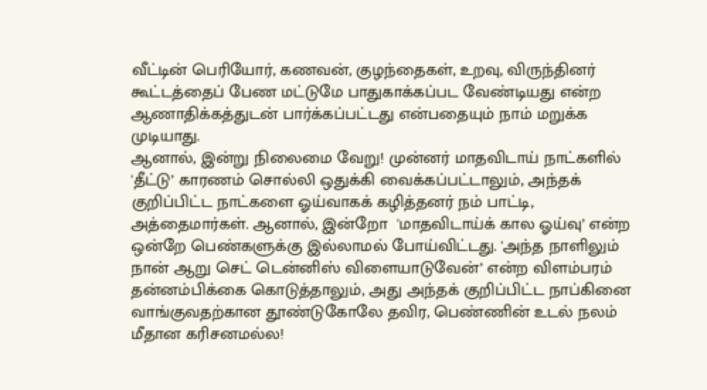வீட்டின் பெரியோர், கணவன், குழந்தைகள், உறவு, விருந்தினர் கூட்டத்தைப் பேண மட்டுமே பாதுகாக்கப்பட வேண்டியது என்ற ஆணாதிக்கத்துடன் பார்க்கப்பட்டது என்பதையும் நாம் மறுக்க முடியாது.
ஆனால், இன்று நிலைமை வேறு! முன்னர் மாதவிடாய் நாட்களில் 'தீட்டு’ காரணம் சொல்லி ஒதுக்கி வைக்கப்பட்டாலும், அந்தக் குறிப்பிட்ட நாட்களை ஓய்வாகக் கழித்தனர் நம் பாட்டி, அத்தைமார்கள். ஆனால், இன்றோ  'மாதவிடாய்க் கால ஓய்வு’ என்ற ஒன்றே பெண்களுக்கு இல்லாமல் போய்விட்டது. 'அந்த நாளிலும் நான் ஆறு செட் டென்னிஸ் விளையாடுவேன்’ என்ற விளம்பரம் தன்னம்பிக்கை கொடுத்தாலும், அது அந்தக் குறிப்பிட்ட நாப்கினை வாங்குவதற்கான தூண்டுகோலே தவிர, பெண்ணின் உடல் நலம் மீதான கரிசனமல்ல!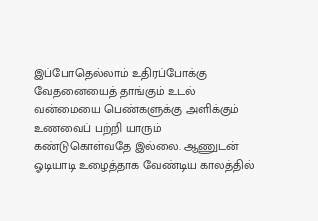இப்போதெல்லாம் உதிரப்போக்கு வேதனையைத் தாங்கும் உடல் வன்மையை பெண்களுக்கு அளிக்கும் உணவைப் பற்றி யாரும் கண்டுகொள்வதே இல்லை. ஆணுடன் ஓடியாடி உழைத்தாக வேண்டிய காலத்தில்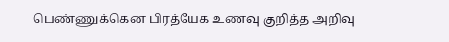பெண்ணுக்கென பிரத்யேக உணவு குறித்த அறிவு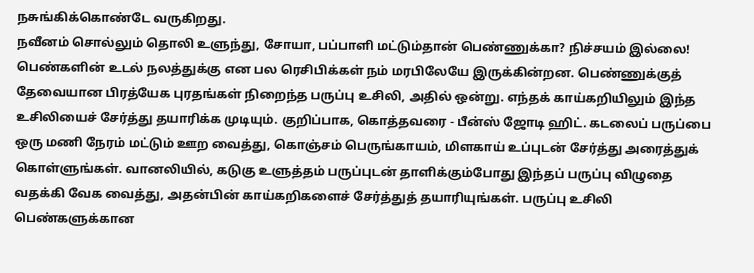நசுங்கிக்கொண்டே வருகிறது.
நவீனம் சொல்லும் தொலி உளுந்து, சோயா, பப்பாளி மட்டும்தான் பெண்ணுக்கா? நிச்சயம் இல்லை! பெண்களின் உடல் நலத்துக்கு என பல ரெசிபிக்கள் நம் மரபிலேயே இருக்கின்றன. பெண்ணுக்குத் தேவையான பிரத்யேக புரதங்கள் நிறைந்த பருப்பு உசிலி, அதில் ஒன்று. எந்தக் காய்கறியிலும் இந்த உசிலியைச் சேர்த்து தயாரிக்க முடியும். குறிப்பாக, கொத்தவரை - பீன்ஸ் ஜோடி ஹிட். கடலைப் பருப்பை ஒரு மணி நேரம் மட்டும் ஊற வைத்து, கொஞ்சம் பெருங்காயம், மிளகாய் உப்புடன் சேர்த்து அரைத்துக் கொள்ளுங்கள். வானலியில், கடுகு உளுத்தம் பருப்புடன் தாளிக்கும்போது இந்தப் பருப்பு விழுதை வதக்கி வேக வைத்து, அதன்பின் காய்கறிகளைச் சேர்த்துத் தயாரியுங்கள். பருப்பு உசிலி பெண்களுக்கான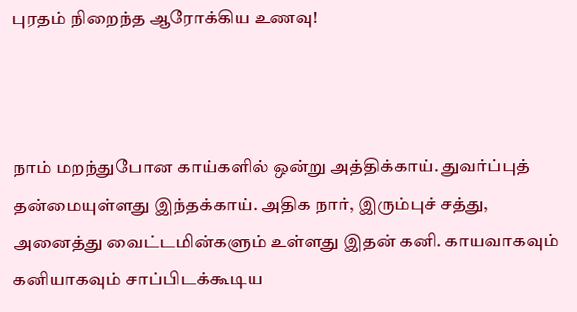புரதம் நிறைந்த ஆரோக்கிய உணவு!



நாம் மறந்துபோன காய்களில் ஒன்று அத்திக்காய். துவர்ப்புத் தன்மையுள்ளது இந்தக்காய். அதிக நார், இரும்புச் சத்து, அனைத்து வைட்டமின்களும் உள்ளது இதன் கனி. காயவாகவும் கனியாகவும் சாப்பிடக்கூடிய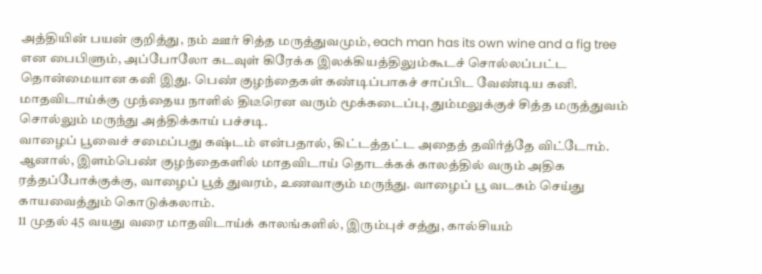அத்தியின் பயன் குறித்து, நம் ஊர் சித்த மருத்துவமும், each man has its own wine and a fig tree என பைபிளும், அப்போலோ கடவுள் கிரேக்க இலக்கியத்திலும்கூடச் சொல்லப்பட்ட தொன்மையான கனி இது. பெண் குழந்தைகள் கண்டிப்பாகச் சாப்பிட வேண்டிய கனி. மாதவிடாய்க்கு முந்தைய நாளில் திடீரென வரும் மூக்கடைப்பு, தும்மலுக்குச் சித்த மருத்துவம் சொல்லும் மருந்து அத்திக்காய் பச்சடி.
வாழைப் பூவைச் சமைப்பது கஷ்டம் என்பதால், கிட்டத்தட்ட அதைத் தவிர்த்தே விட்டோம். ஆனால், இளம்பெண் குழந்தைகளில் மாதவிடாய் தொடக்கக் காலத்தில் வரும் அதிக ரத்தப்போக்குக்கு, வாழைப் பூத் துவரம், உணவாகும் மருந்து. வாழைப் பூ வடகம் செய்து காயவைத்தும் கொடுக்கலாம்.
11 முதல் 45 வயது வரை மாதவிடாய்க் காலங்களில், இரும்புச் சத்து, கால்சியம்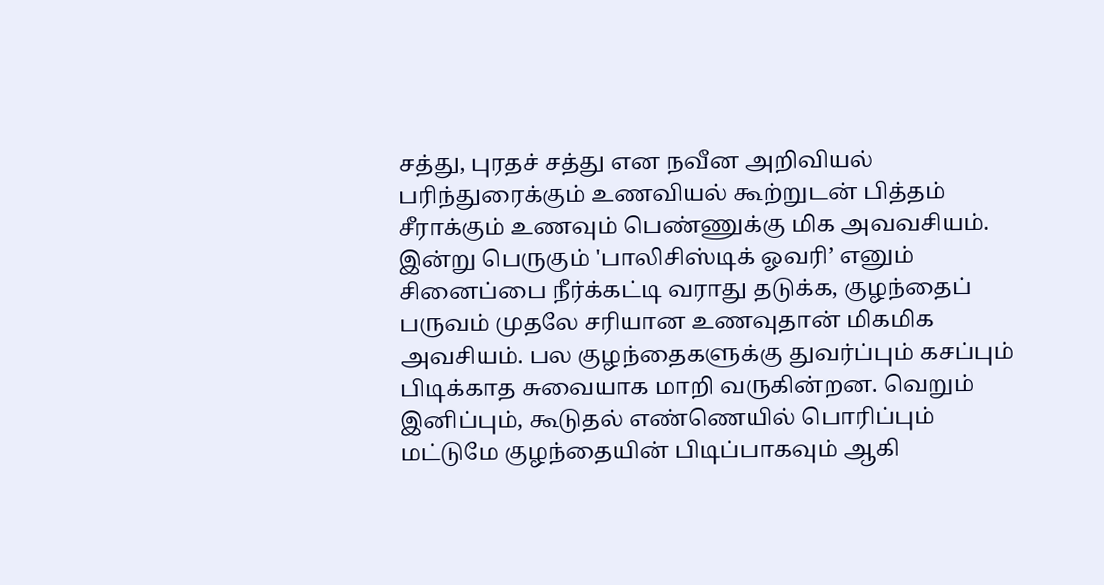சத்து, புரதச் சத்து என நவீன அறிவியல் பரிந்துரைக்கும் உணவியல் கூற்றுடன் பித்தம் சீராக்கும் உணவும் பெண்ணுக்கு மிக அவவசியம். இன்று பெருகும் 'பாலிசிஸ்டிக் ஓவரி’ எனும் சினைப்பை நீர்க்கட்டி வராது தடுக்க, குழந்தைப் பருவம் முதலே சரியான உணவுதான் மிகமிக அவசியம். பல குழந்தைகளுக்கு துவர்ப்பும் கசப்பும் பிடிக்காத சுவையாக மாறி வருகின்றன. வெறும் இனிப்பும், கூடுதல் எண்ணெயில் பொரிப்பும் மட்டுமே குழந்தையின் பிடிப்பாகவும் ஆகி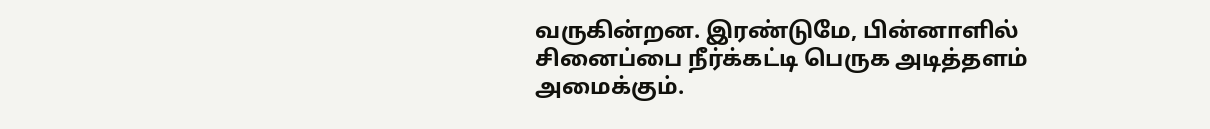வருகின்றன. இரண்டுமே, பின்னாளில் சினைப்பை நீர்க்கட்டி பெருக அடித்தளம் அமைக்கும்.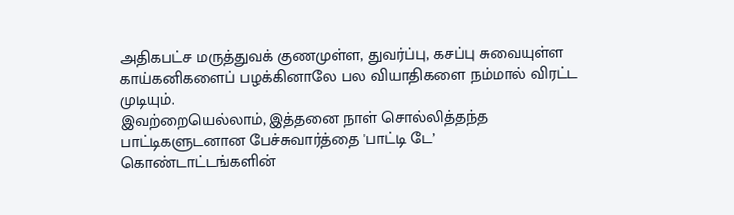அதிகபட்ச மருத்துவக் குணமுள்ள, துவர்ப்பு, கசப்பு சுவையுள்ள காய்கனிகளைப் பழக்கினாலே பல வியாதிகளை நம்மால் விரட்ட முடியும்.
இவற்றையெல்லாம், இத்தனை நாள் சொல்லித்தந்த பாட்டிகளுடனான பேச்சுவார்த்தை 'பாட்டி டே’ கொண்டாட்டங்களின்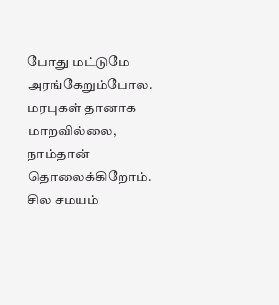போது மட்டுமே அரங்கேறும்போல.
மரபுகள் தானாக மாறவில்லை, நாம்தான் தொலைக்கிறோம். சில சமயம்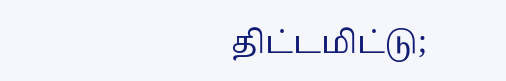திட்டமிட்டு;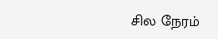சில நேரம்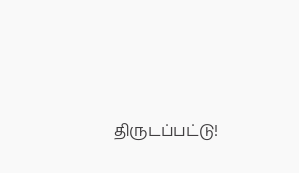திருடப்பட்டு!